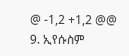@ -1,2 +1,2 @@
9. ኢየሱስም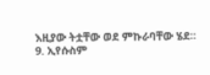እዚያው ትቷቸው ወደ ምኩራባቸው ሄደ።
9. ኢየሱስም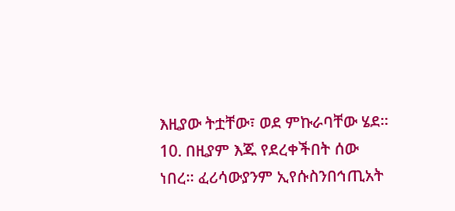እዚያው ትቷቸው፣ ወደ ምኩራባቸው ሄደ።
10. በዚያም እጁ የደረቀችበት ሰው ነበረ፡፡ ፈሪሳውያንም ኢየሱስንበኅጢአት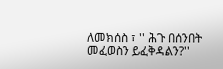ለመክሰስ ፣ '' ሕጉ በሰንበት መፈወስን ይፈቅዳልን?''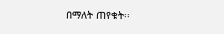በማለት ጠየቁት፡፡